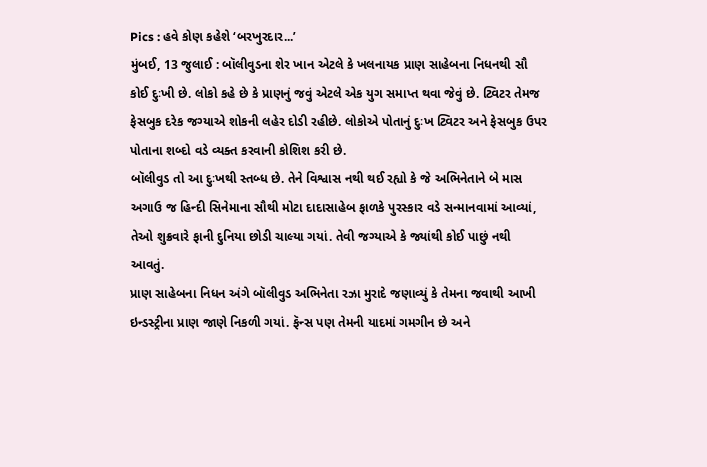Pics : હવે કોણ કહેશે ‘બરખુરદાર...’
મુંબઈ, 13 જુલાઈ : બૉલીવુડના શેર ખાન એટલે કે ખલનાયક પ્રાણ સાહેબના નિધનથી સૌ કોઈ દુઃખી છે. લોકો કહે છે કે પ્રાણનું જવું એટલે એક યુગ સમાપ્ત થવા જેવું છે. ટ્વિટર તેમજ ફેસબુક દરેક જગ્યાએ શોકની લહેર દોડી રહીછે. લોકોએ પોતાનું દુઃખ ટ્વિટર અને ફેસબુક ઉપર પોતાના શબ્દો વડે વ્યક્ત કરવાની કોશિશ કરી છે.
બૉલીવુડ તો આ દુઃખથી સ્તબ્ધ છે. તેને વિશ્વાસ નથી થઈ રહ્યો કે જે અભિનેતાને બે માસ અગાઉ જ હિન્દી સિનેમાના સૌથી મોટા દાદાસાહેબ ફાળકે પુરસ્કાર વડે સન્માનવામાં આવ્યાં, તેઓ શુક્રવારે ફાની દુનિયા છોડી ચાલ્યા ગયાં. તેવી જગ્યાએ કે જ્યાંથી કોઈ પાછું નથી આવતું.
પ્રાણ સાહેબના નિધન અંગે બૉલીવુડ અભિનેતા રઝા મુરાદે જણાવ્યું કે તેમના જવાથી આખી ઇન્ડસ્ટ્રીના પ્રાણ જાણે નિકળી ગયાં. ફૅન્સ પણ તેમની યાદમાં ગમગીન છે અને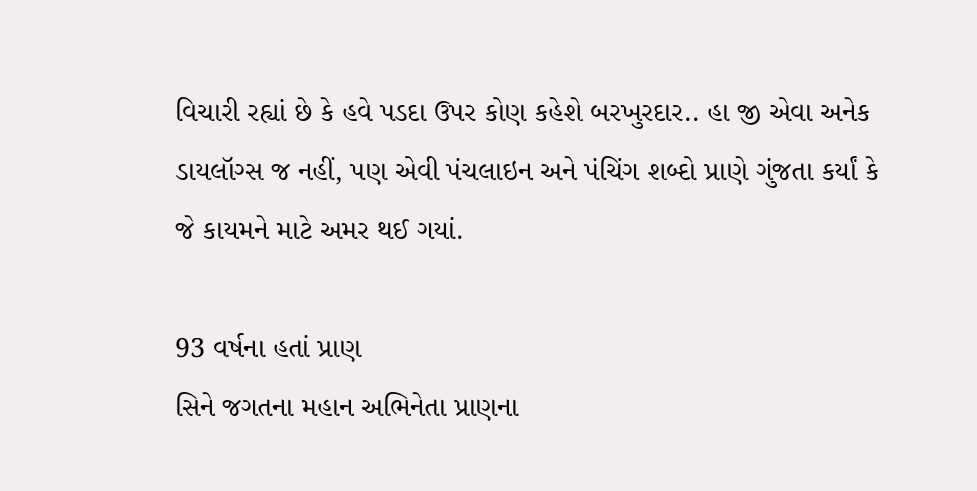વિચારી રહ્યાં છે કે હવે પડદા ઉપર કોણ કહેશે બરખુરદાર.. હા જી એવા અનેક ડાયલૉગ્સ જ નહીં, પણ એવી પંચલાઇન અને પંચિંગ શબ્દો પ્રાણે ગુંજતા કર્યાં કે જે કાયમને માટે અમર થઈ ગયાં.

93 વર્ષના હતાં પ્રાણ
સિને જગતના મહાન અભિનેતા પ્રાણના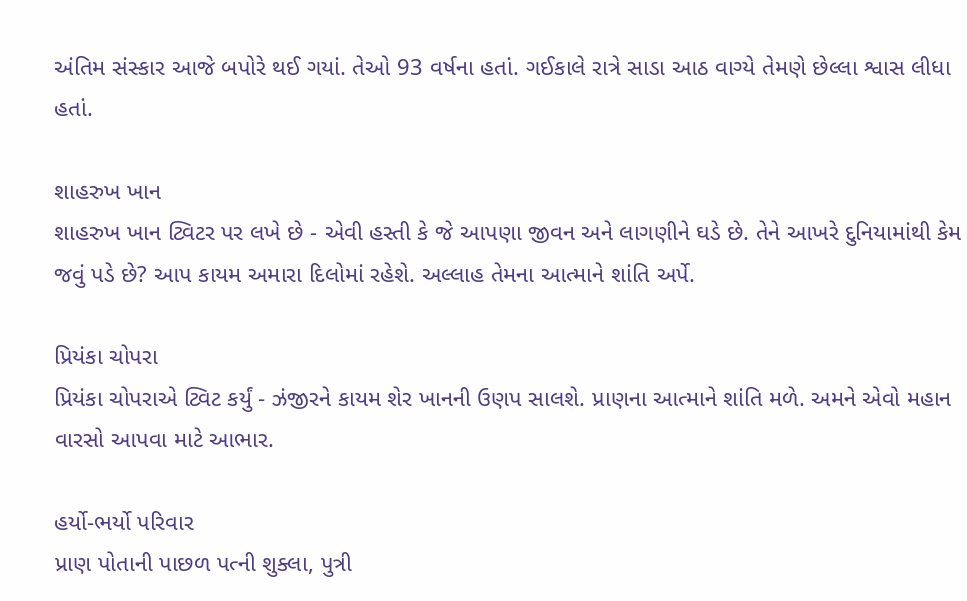અંતિમ સંસ્કાર આજે બપોરે થઈ ગયાં. તેઓ 93 વર્ષના હતાં. ગઈકાલે રાત્રે સાડા આઠ વાગ્યે તેમણે છેલ્લા શ્વાસ લીધા હતાં.

શાહરુખ ખાન
શાહરુખ ખાન ટ્વિટર પર લખે છે - એવી હસ્તી કે જે આપણા જીવન અને લાગણીને ઘડે છે. તેને આખરે દુનિયામાંથી કેમ જવું પડે છે? આપ કાયમ અમારા દિલોમાં રહેશે. અલ્લાહ તેમના આત્માને શાંતિ અર્પે.

પ્રિયંકા ચોપરા
પ્રિયંકા ચોપરાએ ટ્વિટ કર્યું - ઝંજીરને કાયમ શેર ખાનની ઉણપ સાલશે. પ્રાણના આત્માને શાંતિ મળે. અમને એવો મહાન વારસો આપવા માટે આભાર.

હર્યો-ભર્યો પરિવાર
પ્રાણ પોતાની પાછળ પત્ની શુક્લા, પુત્રી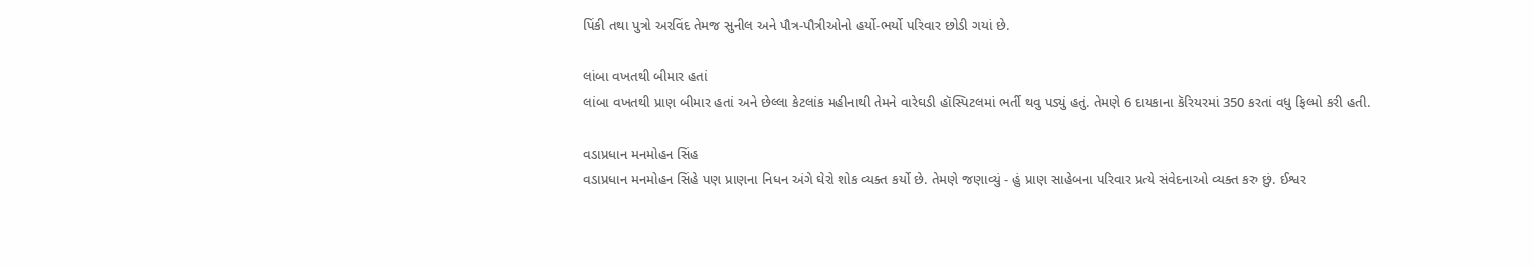પિંકી તથા પુત્રો અરવિંદ તેમજ સુનીલ અને પૌત્ર-પૌત્રીઓનો હર્યો-ભર્યો પરિવાર છોડી ગયાં છે.

લાંબા વખતથી બીમાર હતાં
લાંબા વખતથી પ્રાણ બીમાર હતાં અને છેલ્લા કેટલાંક મહીનાથી તેમને વારેઘડી હૉસ્પિટલમાં ભર્તી થવુ પડ્યું હતું. તેમણે 6 દાયકાના કૅરિયરમાં 350 કરતાં વધુ ફિલ્મો કરી હતી.

વડાપ્રધાન મનમોહન સિંહ
વડાપ્રધાન મનમોહન સિંહે પણ પ્રાણના નિધન અંગે ઘેરો શોક વ્યક્ત કર્યો છે. તેમણે જણાવ્યું - હું પ્રાણ સાહેબના પરિવાર પ્રત્યે સંવેદનાઓ વ્યક્ત કરુ છું. ઈશ્વર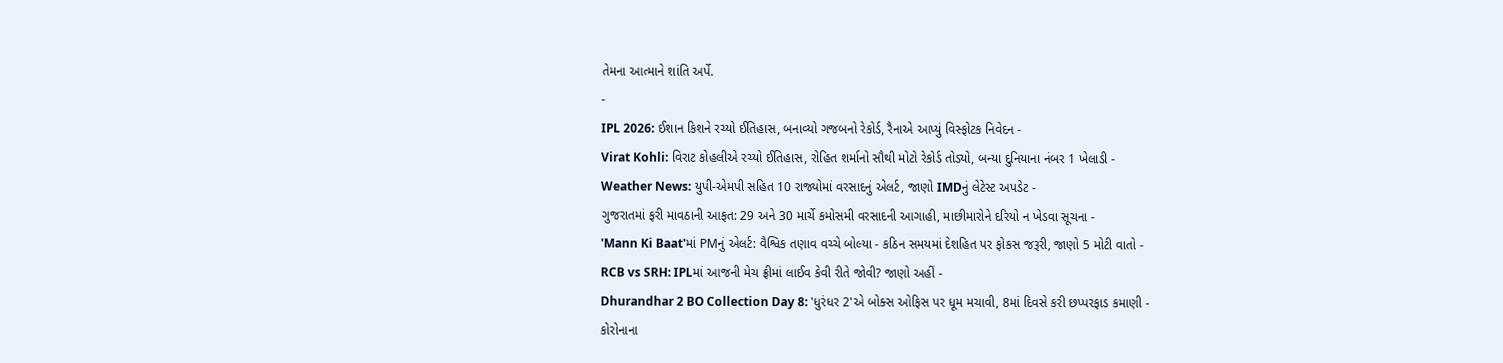તેમના આત્માને શાંતિ અર્પે.
-
IPL 2026: ઈશાન કિશને રચ્યો ઈતિહાસ, બનાવ્યો ગજબનો રેકોર્ડ, રૈનાએ આપ્યું વિસ્ફોટક નિવેદન -
Virat Kohli: વિરાટ કોહલીએ રચ્યો ઈતિહાસ, રોહિત શર્માનો સૌથી મોટો રેકોર્ડ તોડ્યો, બન્યા દુનિયાના નંબર 1 ખેલાડી -
Weather News: યુપી-એમપી સહિત 10 રાજ્યોમાં વરસાદનું એલર્ટ, જાણો IMDનું લેટેસ્ટ અપડેટ -
ગુજરાતમાં ફરી માવઠાની આફત: 29 અને 30 માર્ચે કમોસમી વરસાદની આગાહી, માછીમારોને દરિયો ન ખેડવા સૂચના -
'Mann Ki Baat'માં PMનું એલર્ટ: વૈશ્વિક તણાવ વચ્ચે બોલ્યા - કઠિન સમયમાં દેશહિત પર ફોકસ જરૂરી, જાણો 5 મોટી વાતો -
RCB vs SRH: IPLમાં આજની મેચ ફ્રીમાં લાઈવ કેવી રીતે જોવી? જાણો અહીં -
Dhurandhar 2 BO Collection Day 8: 'ધુરંધર 2'એ બોક્સ ઓફિસ પર ધૂમ મચાવી, 8માં દિવસે કરી છપ્પરફાડ કમાણી -
કોરોનાના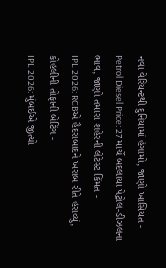નવા વેરિયન્ટથી દુનિયામાં હંગામો, જાણો ખાસિયત -
Petrol Diesel Price: 27 માર્ચે બદલાયા પેટ્રોલ-ડીઝલના ભાવ, જાણો તમારા શહેરની લેટેસ્ટ કિંમત -
IPL 2026: RCBએ હૈદરાબાદને ખરાબ રીતે હરાવ્યું, કોહલીની તોફાની બેટિંગ -
IPL 2026: મુંબઈએ જીત્યો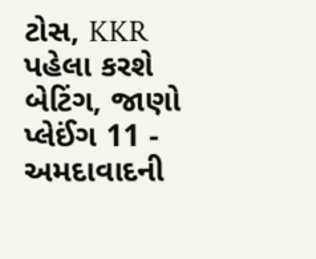ટોસ, KKR પહેલા કરશે બેટિંગ, જાણો પ્લેઈંગ 11 -
અમદાવાદની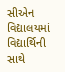સીએન વિદ્યાલયમાં વિદ્યાર્થિની સાથે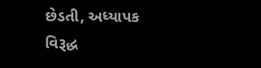છેડતી, અધ્યાપક વિરૂદ્ધ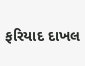ફરિયાદ દાખલ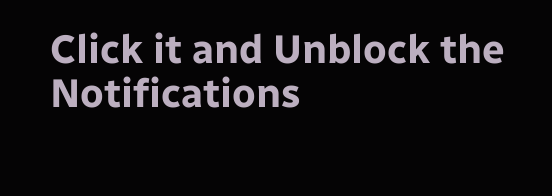Click it and Unblock the Notifications